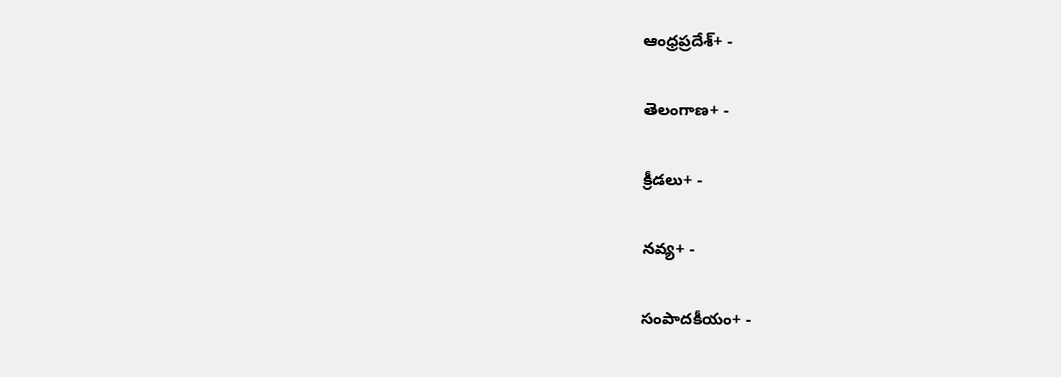ఆంధ్రప్రదేశ్+ -

తెలంగాణ+ -

క్రీడలు+ -

నవ్య+ -

సంపాదకీయం+ -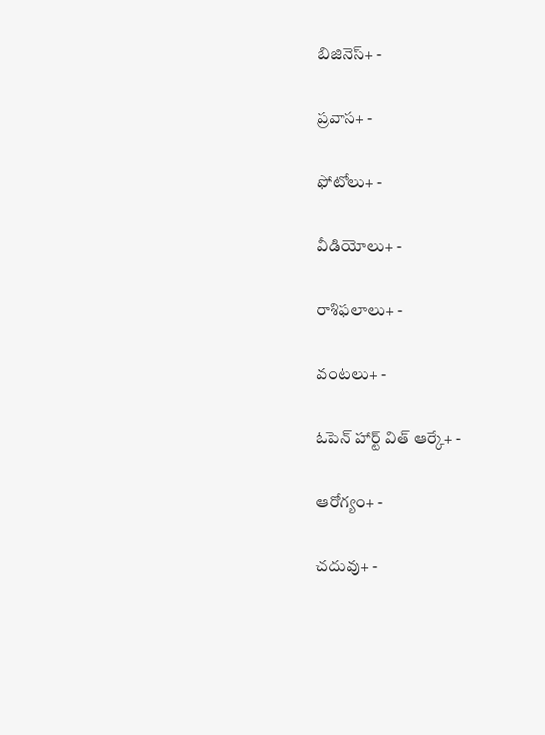బిజినెస్+ -

ప్రవాస+ -

ఫోటోలు+ -

వీడియోలు+ -

రాశిఫలాలు+ -

వంటలు+ -

ఓపెన్ హార్ట్ విత్ ఆర్కే+ -

ఆరోగ్యం+ -

చదువు+ -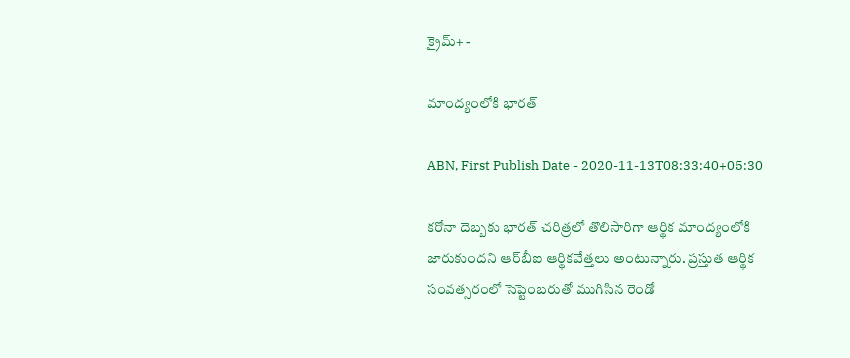క్రైమ్+ -

మాంద్యంలోకి భారత్

ABN, First Publish Date - 2020-11-13T08:33:40+05:30

కరోనా దెబ్బకు భారత్‌ చరిత్రలో తొలిసారిగా ఆర్థిక మాంద్యంలోకి జారుకుందని ఆర్‌బీఐ ఆర్థికవేత్తలు అంటున్నారు. ప్రస్తుత ఆర్థిక సంవత్సరంలో సెప్టెంబరుతో ముగిసిన రెండో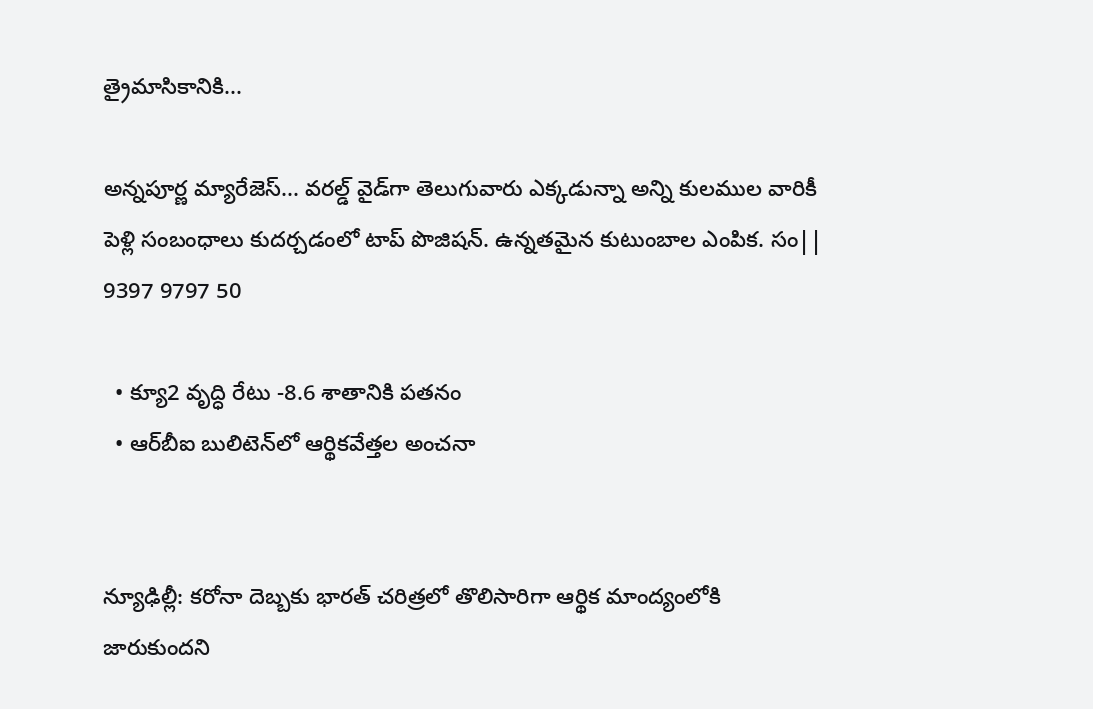త్రైమాసికానికి...

అన్నపూర్ణ మ్యారేజెస్... వరల్డ్ వైడ్‌గా తెలుగువారు ఎక్కడున్నా అన్ని కులముల వారికీ పెళ్లి సంబంధాలు కుదర్చడంలో టాప్ పొజిషన్. ఉన్నతమైన కుటుంబాల ఎంపిక. సం|| 9397 9797 50

  • క్యూ2 వృద్ధి రేటు -8.6 శాతానికి పతనం
  • ఆర్‌బీఐ బులిటెన్‌లో ఆర్థికవేత్తల అంచనా


న్యూఢిల్లీ: కరోనా దెబ్బకు భారత్‌ చరిత్రలో తొలిసారిగా ఆర్థిక మాంద్యంలోకి జారుకుందని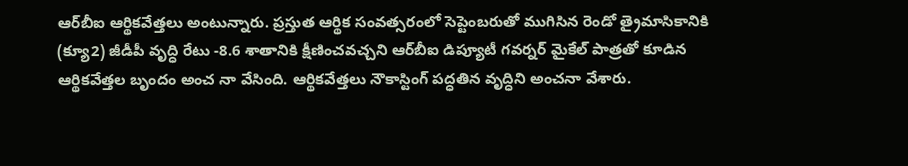ఆర్‌బీఐ ఆర్థికవేత్తలు అంటున్నారు. ప్రస్తుత ఆర్థిక సంవత్సరంలో సెప్టెంబరుతో ముగిసిన రెండో త్రైమాసికానికి (క్యూ2) జీడీపీ వృద్ధి రేటు -8.6 శాతానికి క్షీణించవచ్చని ఆర్‌బీఐ డిప్యూటీ గవర్నర్‌ మైకేల్‌ పాత్రతో కూడిన ఆర్థికవేత్తల బృందం అంచ నా వేసింది. ఆర్థికవేత్తలు నౌకాస్టింగ్‌ పద్ధతిన వృద్ధిని అంచనా వేశారు.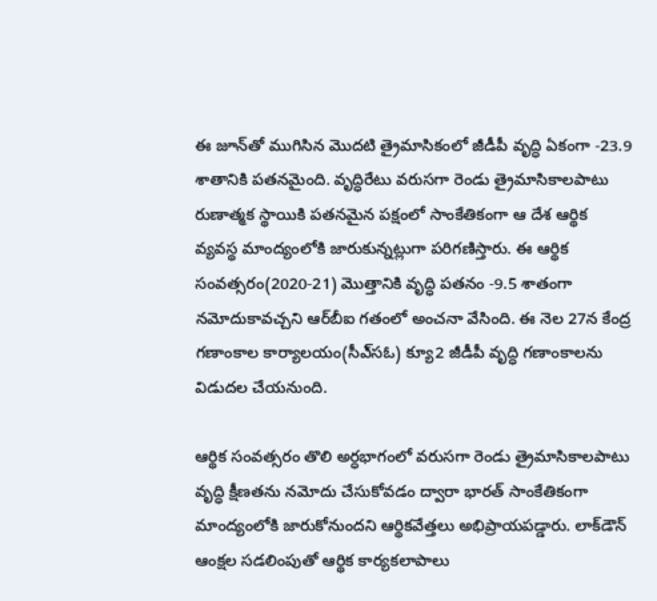ఈ జూన్‌తో ముగిసిన మొదటి త్రైమాసికంలో జీడీపీ వృద్ధి ఏకంగా -23.9 శాతానికి పతనమైంది. వృద్ధిరేటు వరుసగా రెండు త్రైమాసికాలపాటు రుణాత్మక స్థాయికి పతనమైన పక్షంలో సాంకేతికంగా ఆ దేశ ఆర్థిక వ్యవస్థ మాంద్యంలోకి జారుకున్నట్లుగా పరిగణిస్తారు. ఈ ఆర్థిక సంవత్సరం(2020-21) మొత్తానికి వృద్ధి పతనం -9.5 శాతంగా నమోదుకావచ్చని ఆర్‌బీఐ గతంలో అంచనా వేసింది. ఈ నెల 27న కేంద్ర గణాంకాల కార్యాలయం(సీఎ్‌సఓ) క్యూ2 జీడీపీ వృద్ధి గణాంకాలను విడుదల చేయనుంది.

ఆర్థిక సంవత్సరం తొలి అర్ధభాగంలో వరుసగా రెండు త్రైమాసికాలపాటు వృద్ధి క్షీణతను నమోదు చేసుకోవడం ద్వారా భారత్‌ సాంకేతికంగా మాంద్యంలోకి జారుకోనుందని ఆర్థికవేత్తలు అభిప్రాయపడ్డారు. లాక్‌డౌన్‌ ఆంక్షల సడలింపుతో ఆర్థిక కార్యకలాపాలు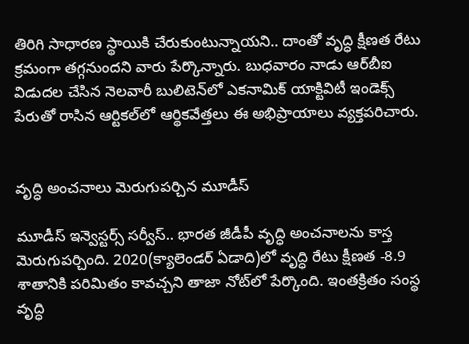తిరిగి సాధారణ స్థాయికి చేరుకుంటున్నాయని.. దాంతో వృద్ధి క్షీణత రేటు క్రమంగా తగ్గనుందని వారు పేర్కొన్నారు. బుధవారం నాడు ఆర్‌బీఐ విడుదల చేసిన నెలవారీ బులిటెన్‌లో ఎకనామిక్‌ యాక్టివిటీ ఇండెక్స్‌ పేరుతో రాసిన ఆర్టికల్‌లో ఆర్థికవేత్తలు ఈ అభిప్రాయాలు వ్యక్తపరిచారు.


వృద్ధి అంచనాలు మెరుగుపర్చిన మూడీస్‌

మూడీస్‌ ఇన్వెస్టర్స్‌ సర్వీస్‌.. భారత జీడీపీ వృద్ధి అంచనాలను కాస్త మెరుగుపర్చింది. 2020(క్యాలెండర్‌ ఏడాది)లో వృద్ధి రేటు క్షీణత -8.9 శాతానికి పరిమితం కావచ్చని తాజా నోట్‌లో పేర్కొంది. ఇంతక్రితం సంస్థ వృద్ధి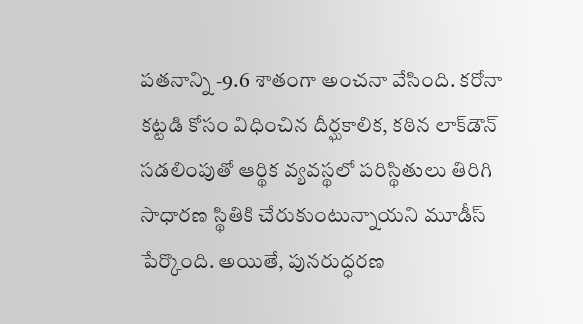పతనాన్ని -9.6 శాతంగా అంచనా వేసింది. కరోనా కట్టడి కోసం విధించిన దీర్ఘకాలిక, కఠిన లాక్‌డౌన్‌ సడలింపుతో ఆర్థిక వ్యవస్థలో పరిస్థితులు తిరిగి సాధారణ స్థితికి చేరుకుంటున్నాయని మూడీస్‌ పేర్కొంది. అయితే, పునరుద్ధరణ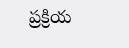ప్రక్రియ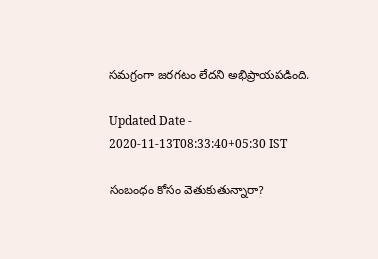సమగ్రంగా జరగటం లేదని అభిప్రాయపడింది.

Updated Date - 2020-11-13T08:33:40+05:30 IST

సంబంధం కోసం వెతుకుతున్నారా?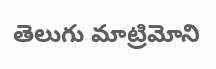తెలుగు మాట్రిమోని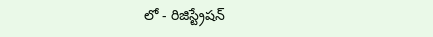లో - రిజిస్ట్రేషన్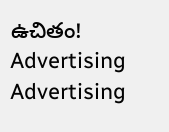ఉచితం!
Advertising
Advertising